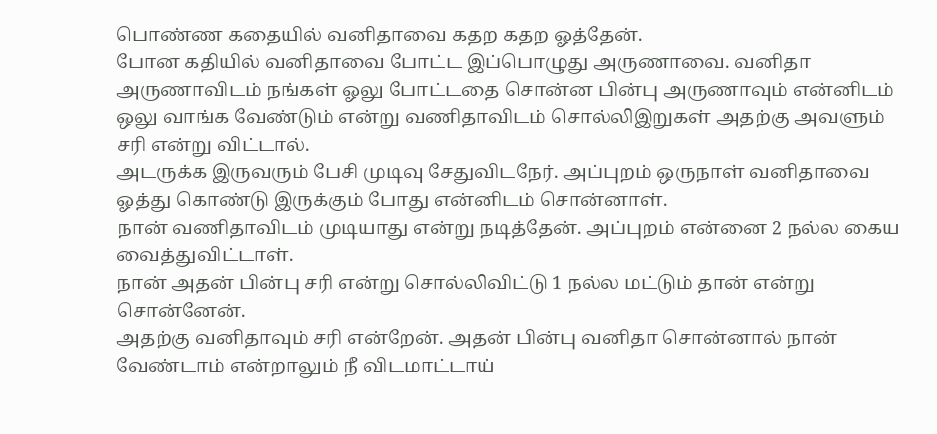பொண்ண கதையில் வனிதாவை கதற கதற ஓத்தேன்.
போன கதியில் வனிதாவை போட்ட இப்பொழுது அருணாவை. வனிதா அருணாவிடம் நங்கள் ஓலு போட்டதை சொன்ன பின்பு அருணாவும் என்னிடம் ஒலு வாங்க வேண்டும் என்று வணிதாவிடம் சொல்லிஇறுகள் அதற்கு அவளும் சரி என்று விட்டால்.
அடருக்க இருவரும் பேசி முடிவு சேதுவிடநேர். அப்புறம் ஒருநாள் வனிதாவை ஓத்து கொண்டு இருக்கும் போது என்னிடம் சொன்னாள்.
நான் வணிதாவிடம் முடியாது என்று நடித்தேன். அப்புறம் என்னை 2 நல்ல கைய வைத்துவிட்டாள்.
நான் அதன் பின்பு சரி என்று சொல்லிவிட்டு 1 நல்ல மட்டும் தான் என்று சொன்னேன்.
அதற்கு வனிதாவும் சரி என்றேன். அதன் பின்பு வனிதா சொன்னால் நான் வேண்டாம் என்றாலும் நீ விடமாட்டாய்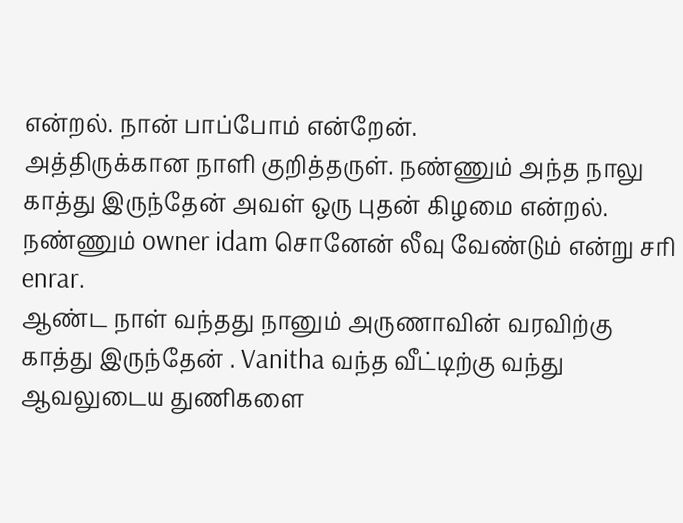என்றல். நான் பாப்போம் என்றேன்.
அத்திருக்கான நாளி குறித்தருள். நண்ணும் அந்த நாலு காத்து இருந்தேன் அவள் ஒரு புதன் கிழமை என்றல். நண்ணும் owner idam சொனேன் லீவு வேண்டும் என்று சரி enrar.
ஆண்ட நாள் வந்தது நானும் அருணாவின் வரவிற்கு காத்து இருந்தேன் . Vanitha வந்த வீட்டிற்கு வந்து ஆவலுடைய துணிகளை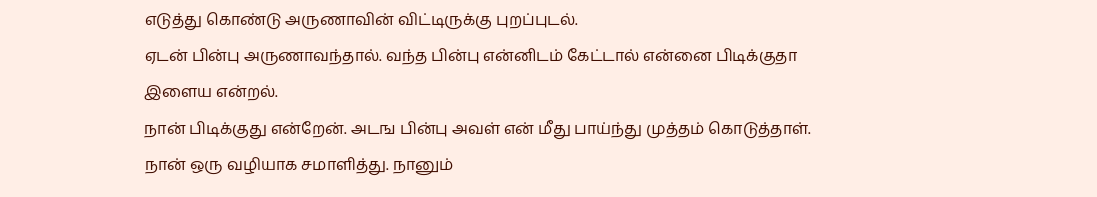எடுத்து கொண்டு அருணாவின் விட்டிருக்கு புறப்புடல்.
ஏடன் பின்பு அருணாவந்தால். வந்த பின்பு என்னிடம் கேட்டால் என்னை பிடிக்குதா இளைய என்றல்.
நான் பிடிக்குது என்றேன். அடங பின்பு அவள் என் மீது பாய்ந்து முத்தம் கொடுத்தாள்.
நான் ஒரு வழியாக சமாளித்து. நானும்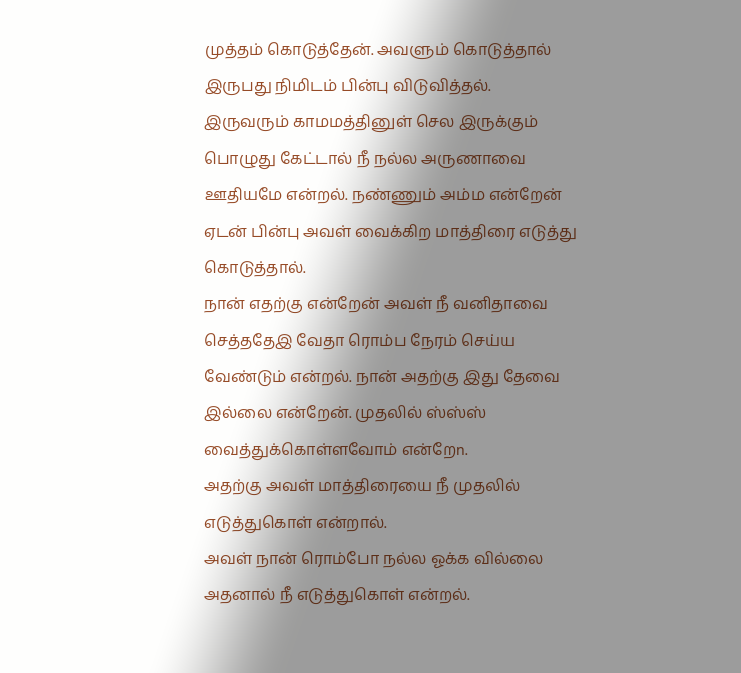முத்தம் கொடுத்தேன். அவளும் கொடுத்தால் இருபது நிமிடம் பின்பு விடுவித்தல்.
இருவரும் காமமத்தினுள் செல இருக்கும் பொழுது கேட்டால் நீ நல்ல அருணாவை ஊதியமே என்றல். நண்ணும் அம்ம என்றேன் ஏடன் பின்பு அவள் வைக்கிற மாத்திரை எடுத்து கொடுத்தால்.
நான் எதற்கு என்றேன் அவள் நீ வனிதாவை செத்ததேஇ வேதா ரொம்ப நேரம் செய்ய வேண்டும் என்றல். நான் அதற்கு இது தேவை இல்லை என்றேன். முதலில் ஸ்ஸ்ஸ் வைத்துக்கொள்ளவோம் என்றேn.
அதற்கு அவள் மாத்திரையை நீ முதலில் எடுத்துகொள் என்றால்.
அவள் நான் ரொம்போ நல்ல ஓக்க வில்லை அதனால் நீ எடுத்துகொள் என்றல்.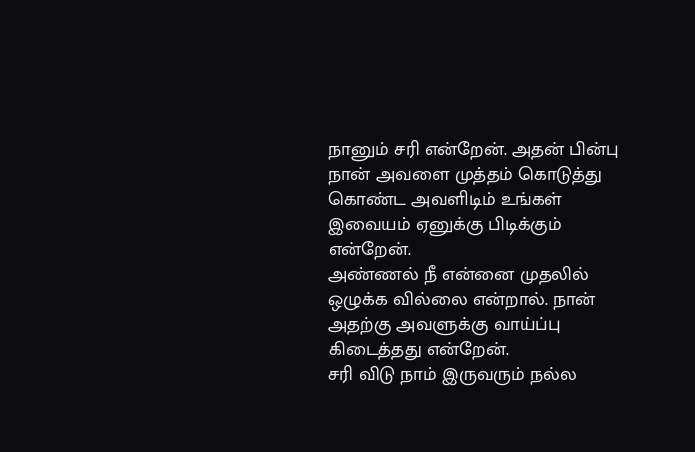நானும் சரி என்றேன். அதன் பின்பு நான் அவளை முத்தம் கொடுத்து கொண்ட அவளிடிம் உங்கள் இவையம் ஏனுக்கு பிடிக்கும் என்றேன்.
அண்ணல் நீ என்னை முதலில் ஒழுக்க வில்லை என்றால். நான் அதற்கு அவளுக்கு வாய்ப்பு கிடைத்தது என்றேன்.
சரி விடு நாம் இருவரும் நல்ல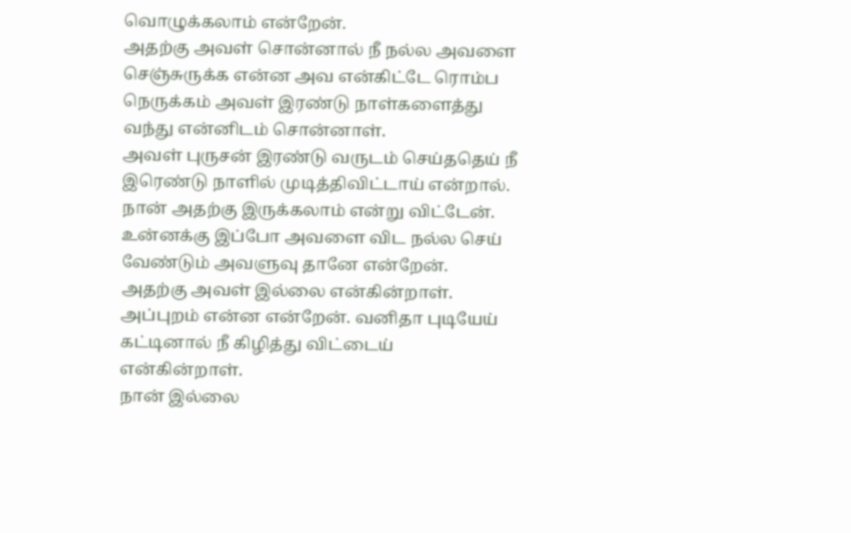வொழுக்கலாம் என்றேன்.
அதற்கு அவள் சொன்னால் நீ நல்ல அவளை செஞ்சுருக்க என்ன அவ என்கிட்டே ரொம்ப நெருக்கம் அவள் இரண்டு நாள்களைத்து வந்து என்னிடம் சொன்னாள்.
அவள் புருசன் இரண்டு வருடம் செய்ததெய் நீ இரெண்டு நாளில் முடித்திவிட்டாய் என்றால்.
நான் அதற்கு இருக்கலாம் என்று விட்டேன். உன்னக்கு இப்போ அவளை விட நல்ல செய் வேண்டும் அவளுவு தானே என்றேன்.
அதற்கு அவள் இல்லை என்கின்றாள். அப்புறம் என்ன என்றேன். வனிதா புடியேய் கட்டினால் நீ கிழித்து விட்டைய் என்கின்றாள்.
நான் இல்லை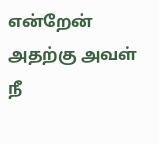என்றேன் அதற்கு அவள் நீ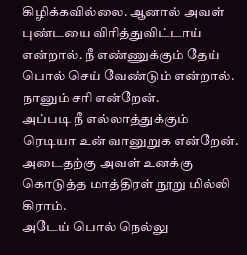கிழிக்கவில்லை. ஆனால் அவள் புண்டயை விரித்துவிட்டாய் என்றால். நீ எண்ணுக்கும் தேய் பொல் செய் வேண்டும் என்றால். நானும் சரி என்றேன்.
அப்படி நீ எல்லாத்துக்கும் ரெடியா உன் வானுறுக என்றேன். அடைதற்கு அவள் உனக்கு கொடுத்த மாத்திரள் நூறு மில்லி கிராம்.
அடேய் பொல் நெல்லு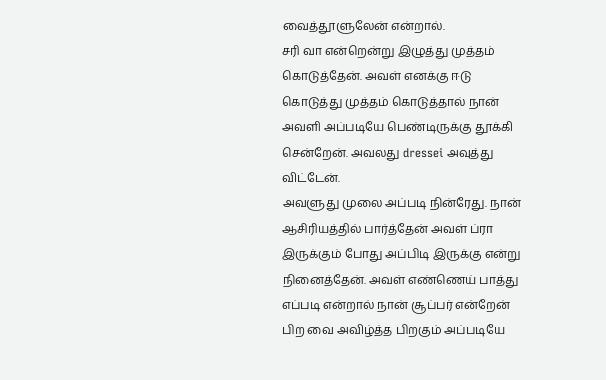வைத்தூளுலேன் என்றால்.
சரி வா என்றென்று இழுத்து முத்தம் கொடுத்தேன். அவள் எனக்கு ஈடு கொடுத்து முத்தம் கொடுத்தால் நான் அவளி அப்படியே பெண்டிருக்கு தூக்கி சென்றேன். அவலது dressei அவுத்து விட்டேன்.
அவளுது முலை அப்படி நின்ரேது. நான் ஆசிரியத்தில் பார்த்தேன் அவள் ப்ரா இருக்கும் போது அப்பிடி இருக்கு என்று நினைத்தேன். அவள் எண்ணெய் பாத்து எப்படி என்றால் நான் சூப்பர் என்றேன்
பிற வை அவிழ்த்த பிறகும் அப்படியே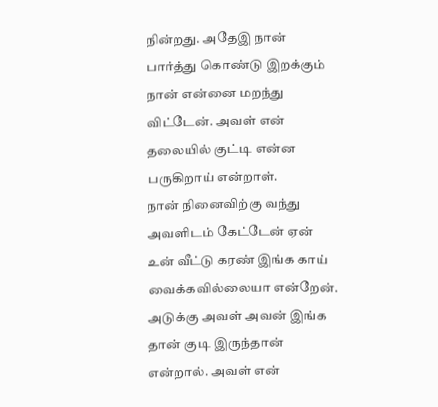நின்றது. அதேஇ நான் பார்த்து கொண்டு இறக்கும் நான் என்னை மறந்து விட்டேன். அவள் என் தலையில் குட்டி என்ன பருகிறாய் என்றாள்.
நான் நினைவிற்கு வந்து அவளிடம் கேட்டேன் ஏன் உன் வீட்டு கரண் இங்க காய் வைக்கவில்லையா என்றேன். அடுக்கு அவள் அவன் இங்க தான் குடி இருந்தான் என்றால். அவள் என்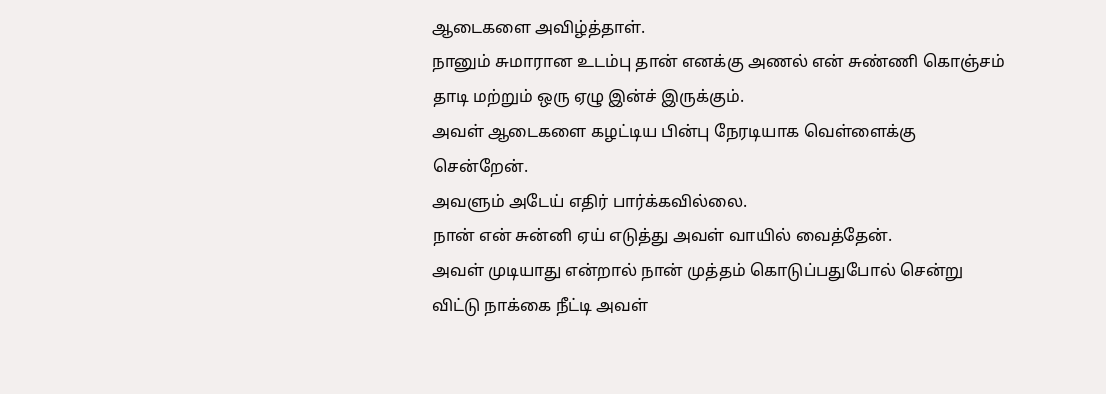ஆடைகளை அவிழ்த்தாள்.
நானும் சுமாரான உடம்பு தான் எனக்கு அணல் என் சுண்ணி கொஞ்சம் தாடி மற்றும் ஒரு ஏழு இன்ச் இருக்கும்.
அவள் ஆடைகளை கழட்டிய பின்பு நேரடியாக வெள்ளைக்கு சென்றேன்.
அவளும் அடேய் எதிர் பார்க்கவில்லை.
நான் என் சுன்னி ஏய் எடுத்து அவள் வாயில் வைத்தேன்.
அவள் முடியாது என்றால் நான் முத்தம் கொடுப்பதுபோல் சென்று விட்டு நாக்கை நீட்டி அவள்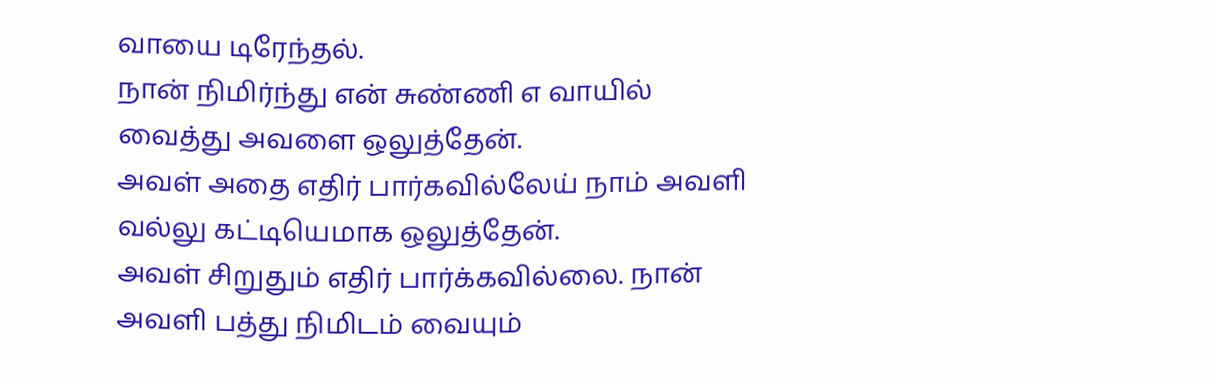வாயை டிரேந்தல்.
நான் நிமிர்ந்து என் சுண்ணி எ வாயில் வைத்து அவளை ஒலுத்தேன்.
அவள் அதை எதிர் பார்கவில்லேய் நாம் அவளி வல்லு கட்டியெமாக ஒலுத்தேன்.
அவள் சிறுதும் எதிர் பார்க்கவில்லை. நான் அவளி பத்து நிமிடம் வையும்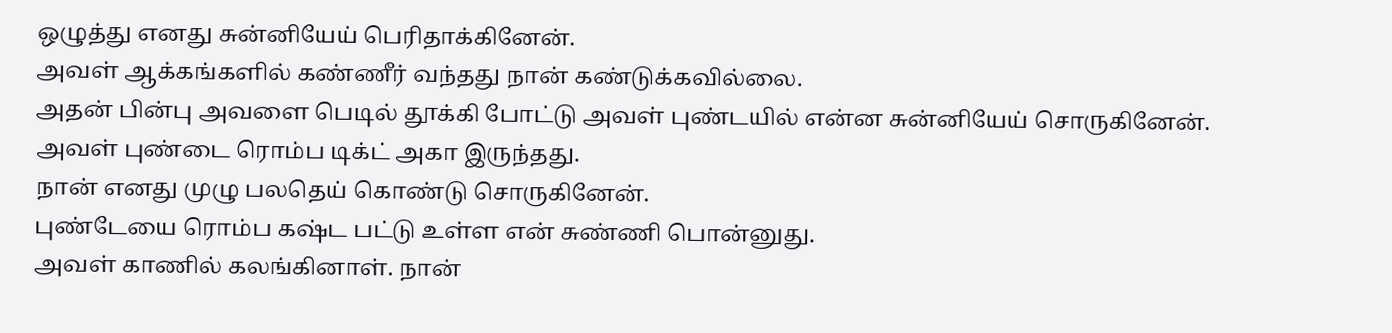ஒழுத்து எனது சுன்னியேய் பெரிதாக்கினேன்.
அவள் ஆக்கங்களில் கண்ணீர் வந்தது நான் கண்டுக்கவில்லை.
அதன் பின்பு அவளை பெடில் தூக்கி போட்டு அவள் புண்டயில் என்ன சுன்னியேய் சொருகினேன்.
அவள் புண்டை ரொம்ப டிக்ட் அகா இருந்தது.
நான் எனது முழு பலதெய் கொண்டு சொருகினேன்.
புண்டேயை ரொம்ப கஷ்ட பட்டு உள்ள என் சுண்ணி பொன்னுது.
அவள் காணில் கலங்கினாள். நான்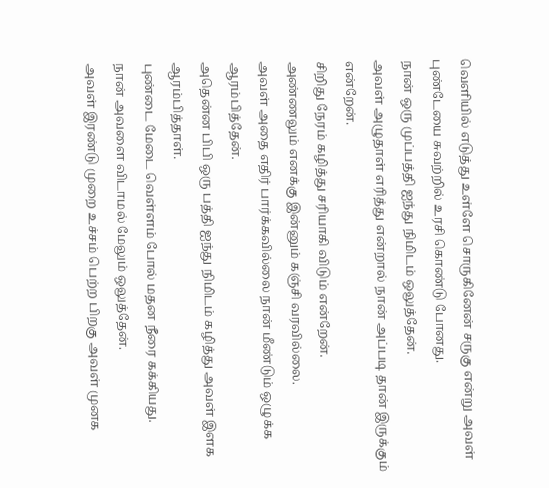வெளியில் எடுத்து உள்ளே சொருகினேன் சருகு என்று அவள் புண்டேயை சுவற்றில் உரசி கொண்டு போனது.
நான் ஒரு முப்பத்தி ஐந்து நிமிடம் ஒலுத்தேன்.
அவள் அழுதாள் எரித்து என்றால் நான் அப்படி தான் இருக்கும் என்றேன்.
சிறிது நேரம் கழித்து சரியாகி விடும் என்றேன்.
அண்ணலும் எனக்கு இன்னும் கஞ்சி வரவில்லை.
அவள் அதை எதிர் பார்க்கவில்லை நான் மீண்டும் ஒழுக்க ஆரம்பித்தேன்.
அதென்ன பிபி ஒரு பத்தி ஐந்து நிமிடம் கழித்து அவள் இளக ஆரம்பித்தாள்.
புண்டை மேடை வெள்ளம் போல் மதன நீரை கக்கியது.
நான் அவளை விடாமல் மேலும் ஒலுத்தேன்.
அவள் இரண்டு முறை உச்சம் பெற்ற பிறகு அவள் முனக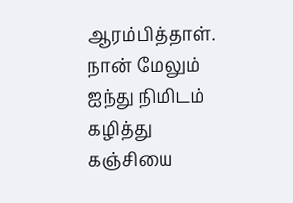ஆரம்பித்தாள்.
நான் மேலும் ஐந்து நிமிடம் கழித்து கஞ்சியை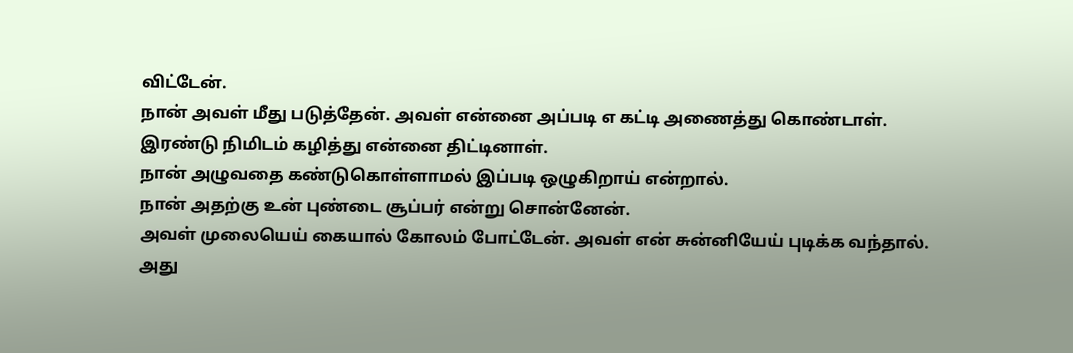விட்டேன்.
நான் அவள் மீது படுத்தேன். அவள் என்னை அப்படி எ கட்டி அணைத்து கொண்டாள்.
இரண்டு நிமிடம் கழித்து என்னை திட்டினாள்.
நான் அழுவதை கண்டுகொள்ளாமல் இப்படி ஒழுகிறாய் என்றால்.
நான் அதற்கு உன் புண்டை சூப்பர் என்று சொன்னேன்.
அவள் முலையெய் கையால் கோலம் போட்டேன். அவள் என் சுன்னியேய் புடிக்க வந்தால்.
அது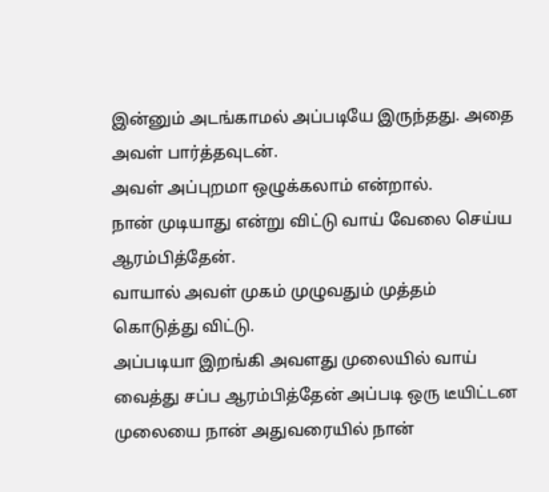இன்னும் அடங்காமல் அப்படியே இருந்தது. அதை அவள் பார்த்தவுடன்.
அவள் அப்புறமா ஒழுக்கலாம் என்றால்.
நான் முடியாது என்று விட்டு வாய் வேலை செய்ய ஆரம்பித்தேன்.
வாயால் அவள் முகம் முழுவதும் முத்தம் கொடுத்து விட்டு.
அப்படியா இறங்கி அவளது முலையில் வாய் வைத்து சப்ப ஆரம்பித்தேன் அப்படி ஒரு டீயிட்டன முலையை நான் அதுவரையில் நான்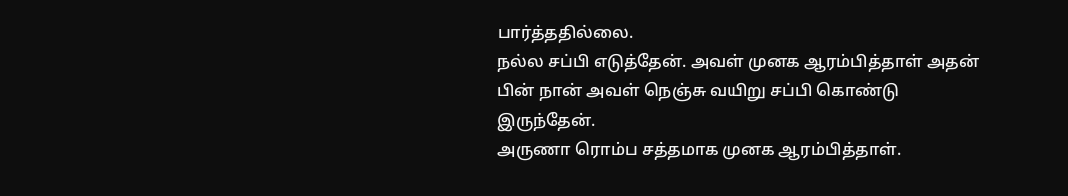பார்த்ததில்லை.
நல்ல சப்பி எடுத்தேன். அவள் முனக ஆரம்பித்தாள் அதன் பின் நான் அவள் நெஞ்சு வயிறு சப்பி கொண்டு இருந்தேன்.
அருணா ரொம்ப சத்தமாக முனக ஆரம்பித்தாள்.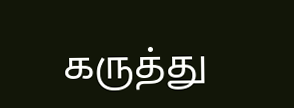கருத்து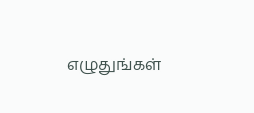எழுதுங்கள்